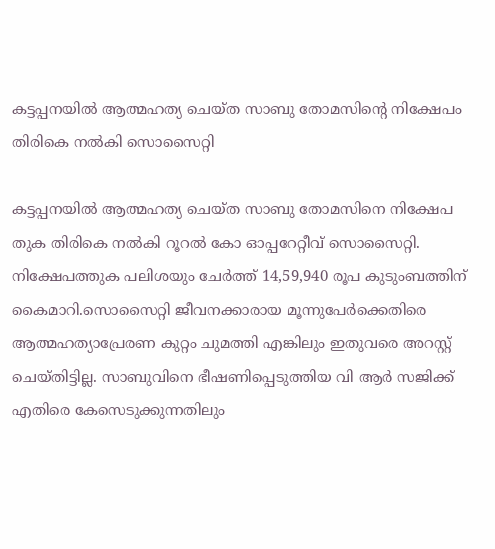കട്ടപ്പനയിൽ ആത്മഹത്യ ചെയ്ത സാബു തോമസിന്റെ നിക്ഷേപം തിരികെ നൽകി സൊസൈറ്റി

കട്ടപ്പനയിൽ ആത്മഹത്യ ചെയ്ത സാബു തോമസിനെ നിക്ഷേപ തുക തിരികെ നൽകി റൂറൽ കോ ഓപ്പറേറ്റീവ് സൊസൈറ്റി. നിക്ഷേപത്തുക പലിശയും ചേർത്ത് 14,59,940 രൂപ കുടുംബത്തിന് കൈമാറി.സൊസൈറ്റി ജീവനക്കാരായ മൂന്നുപേർക്കെതിരെ ആത്മഹത്യാപ്രേരണ കുറ്റം ചുമത്തി എങ്കിലും ഇതുവരെ അറസ്റ്റ് ചെയ്തിട്ടില്ല. സാബുവിനെ ഭീഷണിപ്പെടുത്തിയ വി ആർ സജിക്ക് എതിരെ കേസെടുക്കുന്നതിലും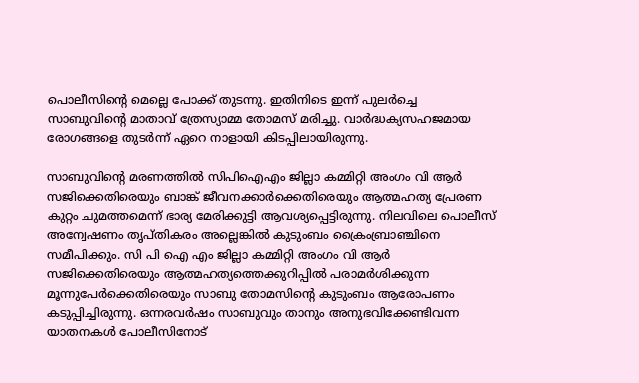പൊലീസിന്റെ മെല്ലെ പോക്ക് തുടന്നു. ഇതിനിടെ ഇന്ന് പുലർച്ചെ സാബുവിന്റെ മാതാവ് ത്രേസ്യാമ്മ തോമസ് മരിച്ചു. വാർദ്ധക്യസഹജമായ രോഗങ്ങളെ തുടർന്ന് ഏറെ നാളായി കിടപ്പിലായിരുന്നു.

സാബുവിന്റെ മരണത്തില്‍ സിപിഐഎം ജില്ലാ കമ്മിറ്റി അംഗം വി ആര്‍ സജിക്കെതിരെയും ബാങ്ക് ജീവനക്കാര്‍ക്കെതിരെയും ആത്മഹത്യ പ്രേരണ കുറ്റം ചുമത്തമെന്ന് ഭാര്യ മേരിക്കുട്ടി ആവശ്യപ്പെട്ടിരുന്നു. നിലവിലെ പൊലീസ് അന്വേഷണം തൃപ്തികരം അല്ലെങ്കില്‍ കുടുംബം ക്രൈംബ്രാഞ്ചിനെ സമീപിക്കും. സി പി ഐ എം ജില്ലാ കമ്മിറ്റി അംഗം വി ആര്‍ സജിക്കെതിരെയും ആത്മഹത്യത്തെക്കുറിപ്പില്‍ പരാമര്‍ശിക്കുന്ന മൂന്നുപേര്‍ക്കെതിരെയും സാബു തോമസിന്റെ കുടുംബം ആരോപണം കടുപ്പിച്ചിരുന്നു. ഒന്നരവര്‍ഷം സാബുവും താനും അനുഭവിക്കേണ്ടിവന്ന യാതനകള്‍ പോലീസിനോട്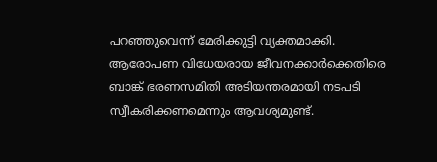പറഞ്ഞുവെന്ന് മേരിക്കുട്ടി വ്യക്തമാക്കി. ആരോപണ വിധേയരായ ജീവനക്കാര്‍ക്കെതിരെ ബാങ്ക് ഭരണസമിതി അടിയന്തരമായി നടപടി സ്വീകരിക്കണമെന്നും ആവശ്യമുണ്ട്.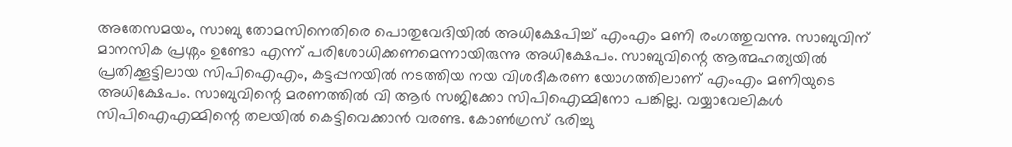അതേസമയം, സാബു തോമസിനെതിരെ പൊതുവേദിയിൽ അധിക്ഷേപിച്ച് എംഎം മണി രംഗത്തുവന്നു. സാബുവിന് മാനസിക പ്രശ്നം ഉണ്ടോ എന്ന് പരിശോധിക്കണമെന്നായിരുന്നു അധിക്ഷേപം. സാബുവിന്റെ ആത്മഹത്യയിൽ പ്രതിക്കൂട്ടിലായ സിപിഐഎം, കട്ടപ്പനയിൽ നടത്തിയ നയ വിശദീകരണ യോഗത്തിലാണ് എംഎം മണിയുടെ അധിക്ഷേപം. സാബുവിന്റെ മരണത്തിൽ വി ആർ സജിക്കോ സിപിഐമ്മിനോ പങ്കില്ല. വയ്യാവേലികൾ സിപിഐഎമ്മിന്റെ തലയിൽ കെട്ടിവെക്കാൻ വരണ്ട. കോൺഗ്രസ് ഭരിച്ചു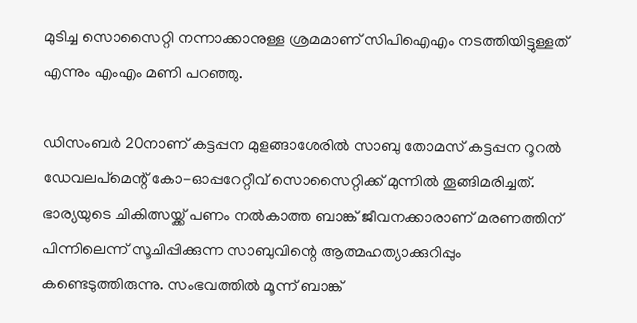മുടിച്ച സൊസൈറ്റി നന്നാക്കാനുള്ള ശ്രമമാണ് സിപിഐഎം നടത്തിയിട്ടുള്ളത് എന്നും എംഎം മണി പറഞ്ഞു.

ഡിസംബര്‍ 20നാണ് കട്ടപ്പന മുളങ്ങാശേരില്‍ സാബു തോമസ് കട്ടപ്പന റൂറല്‍ ഡേവലപ്മെന്റ് കോ-ഓപ്പറേറ്റീവ് സൊസൈറ്റിക്ക് മുന്നില്‍ തൂങ്ങിമരിച്ചത്. ഭാര്യയുടെ ചികിത്സയ്ക്ക് പണം നല്‍കാത്ത ബാങ്ക് ജീവനക്കാരാണ് മരണത്തിന് പിന്നിലെന്ന് സൂചിപ്പിക്കുന്ന സാബുവിന്റെ ആത്മഹത്യാക്കുറിപ്പും കണ്ടെടുത്തിരുന്നു. സംഭവത്തിൽ മൂന്ന് ബാങ്ക്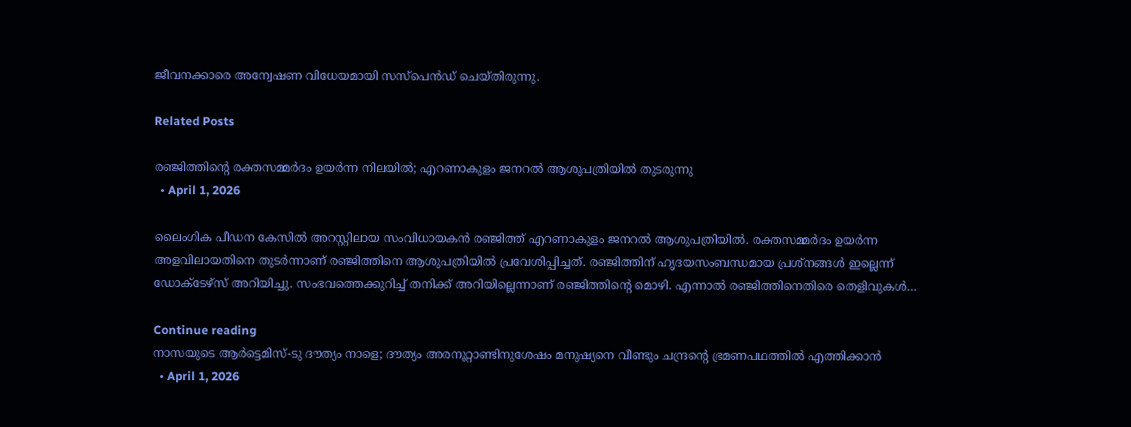ജീവനക്കാരെ അന്വേഷണ വിധേയമായി സസ്പെൻഡ് ചെയ്തിരുന്നു.

Related Posts

രഞ്ജിത്തിന്റെ രക്തസമ്മര്‍ദം ഉയര്‍ന്ന നിലയില്‍; എറണാകുളം ജനറല്‍ ആശുപത്രിയില്‍ തുടരുന്നു
  • April 1, 2026

ലൈംഗിക പീഡന കേസില്‍ അറസ്റ്റിലായ സംവിധായകന്‍ രഞ്ജിത്ത് എറണാകുളം ജനറല്‍ ആശുപത്രിയില്‍. രക്തസമ്മര്‍ദം ഉയര്‍ന്ന അളവിലായതിനെ തുടര്‍ന്നാണ് രഞ്ജിത്തിനെ ആശുപത്രിയില്‍ പ്രവേശിപ്പിച്ചത്. രഞ്ജിത്തിന് ഹൃദയസംബന്ധമായ പ്രശ്‌നങ്ങള്‍ ഇല്ലെന്ന് ഡോക്ടേഴ്‌സ് അറിയിച്ചു. സംഭവത്തെക്കുറിച്ച് തനിക്ക് അറിയില്ലെന്നാണ് രഞ്ജിത്തിന്റെ മൊഴി. എന്നാല്‍ രഞ്ജിത്തിനെതിരെ തെളിവുകള്‍…

Continue reading
നാസയുടെ ആര്‍ട്ടെമിസ്-ടു ദൗത്യം നാളെ; ദൗത്യം അരനൂറ്റാണ്ടിനുശേഷം മനുഷ്യനെ വീണ്ടും ചന്ദ്രന്റെ ഭ്രമണപഥത്തില്‍ എത്തിക്കാന്‍
  • April 1, 2026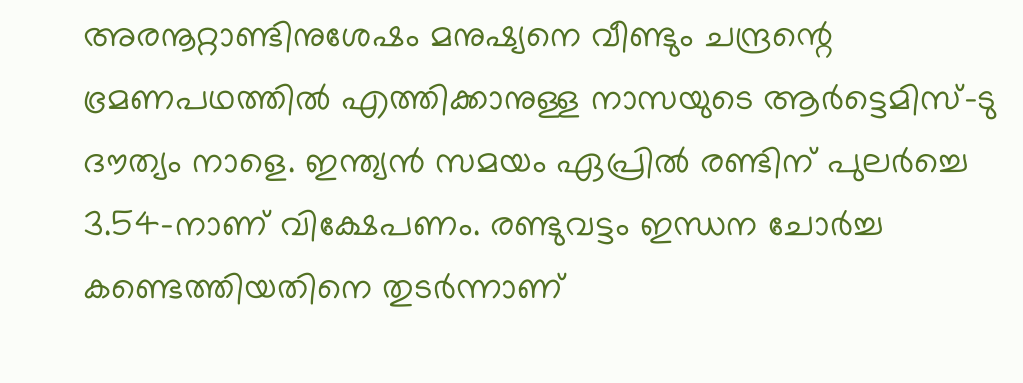അരനൂറ്റാണ്ടിനുശേഷം മനുഷ്യനെ വീണ്ടും ചന്ദ്രന്റെ ഭ്രമണപഥത്തില്‍ എത്തിക്കാനുള്ള നാസയുടെ ആര്‍ട്ടെമിസ്-ടു ദൗത്യം നാളെ. ഇന്ത്യന്‍ സമയം ഏപ്രില്‍ രണ്ടിന് പുലര്‍ച്ചെ 3.54-നാണ് വിക്ഷേപണം. രണ്ടുവട്ടം ഇന്ധന ചോര്‍ച്ച കണ്ടെത്തിയതിനെ തുടര്‍ന്നാണ്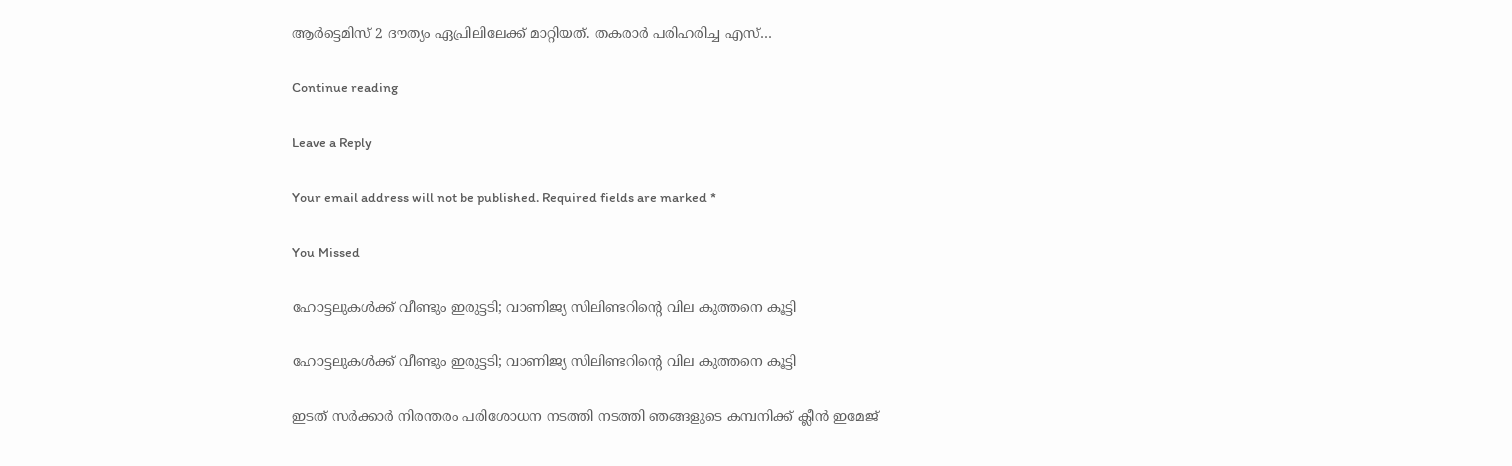ആര്‍ട്ടെമിസ് 2 ദൗത്യം ഏപ്രിലിലേക്ക് മാറ്റിയത്. തകരാര്‍ പരിഹരിച്ച എസ്…

Continue reading

Leave a Reply

Your email address will not be published. Required fields are marked *

You Missed

ഹോട്ടലുകള്‍ക്ക് വീണ്ടും ഇരുട്ടടി; വാണിജ്യ സിലിണ്ടറിന്റെ വില കുത്തനെ കൂട്ടി

ഹോട്ടലുകള്‍ക്ക് വീണ്ടും ഇരുട്ടടി; വാണിജ്യ സിലിണ്ടറിന്റെ വില കുത്തനെ കൂട്ടി

ഇടത് സര്‍ക്കാര്‍ നിരന്തരം പരിശോധന നടത്തി നടത്തി ഞങ്ങളുടെ കമ്പനിക്ക് ക്ലീന്‍ ഇമേജ്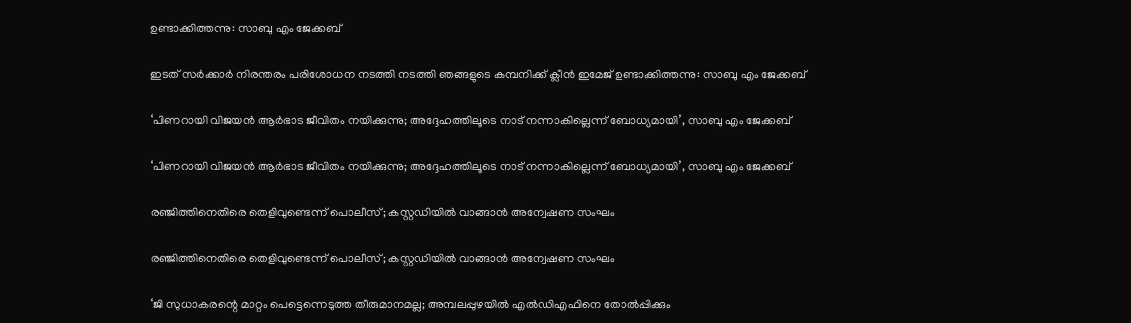ഉണ്ടാക്കിത്തന്നു: സാബു എം ജേക്കബ്

ഇടത് സര്‍ക്കാര്‍ നിരന്തരം പരിശോധന നടത്തി നടത്തി ഞങ്ങളുടെ കമ്പനിക്ക് ക്ലീന്‍ ഇമേജ് ഉണ്ടാക്കിത്തന്നു: സാബു എം ജേക്കബ്

‘പിണറായി വിജയൻ ആർഭാട ജീവിതം നയിക്കുന്നു; അദ്ദേഹത്തിലൂടെ നാട് നന്നാകില്ലെന്ന് ബോധ്യമായി’, സാബു എം ജേക്കബ്

‘പിണറായി വിജയൻ ആർഭാട ജീവിതം നയിക്കുന്നു; അദ്ദേഹത്തിലൂടെ നാട് നന്നാകില്ലെന്ന് ബോധ്യമായി’, സാബു എം ജേക്കബ്

രഞ്ജിത്തിനെതിരെ തെളിവുണ്ടെന്ന് പൊലീസ്; കസ്റ്റഡിയിൽ വാങ്ങാൻ അന്വേഷണ സംഘം

രഞ്ജിത്തിനെതിരെ തെളിവുണ്ടെന്ന് പൊലീസ്; കസ്റ്റഡിയിൽ വാങ്ങാൻ അന്വേഷണ സംഘം

‘ജി സുധാകരന്റെ മാറ്റം പെട്ടെന്നെടുത്ത തീരുമാനമല്ല; അമ്പലപ്പുഴയിൽ എൽഡിഎഫിനെ തോൽപ്പിക്കും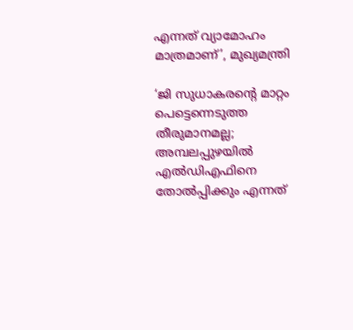എന്നത് വ്യാമോഹം മാത്രമാണ്’, മുഖ്യമന്ത്രി

‘ജി സുധാകരന്റെ മാറ്റം പെട്ടെന്നെടുത്ത തീരുമാനമല്ല; അമ്പലപ്പുഴയിൽ എൽഡിഎഫിനെ തോൽപ്പിക്കും എന്നത്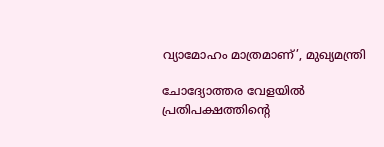വ്യാമോഹം മാത്രമാണ്’, മുഖ്യമന്ത്രി

ചോദ്യോത്തര വേളയിൽ പ്രതിപക്ഷത്തിന്റെ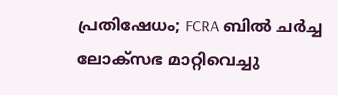പ്രതിഷേധം; FCRA ബിൽ ചർച്ച ലോക്സഭ മാറ്റിവെച്ചു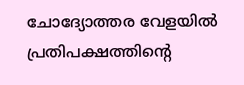ചോദ്യോത്തര വേളയിൽ പ്രതിപക്ഷത്തിന്റെ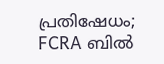പ്രതിഷേധം; FCRA ബിൽ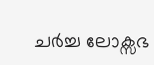ചർച്ച ലോക്സഭ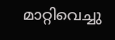മാറ്റിവെച്ചു